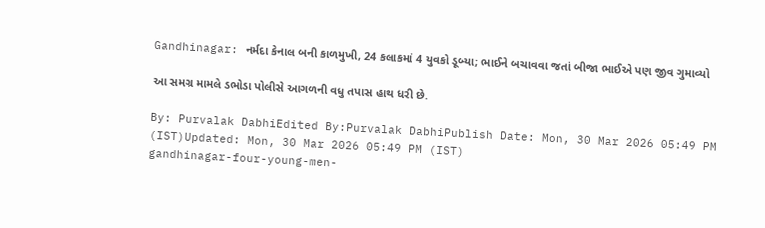Gandhinagar: નર્મદા કેનાલ બની કાળમુખી, 24 કલાકમાં 4 યુવકો ડૂબ્યા; ભાઈને બચાવવા જતાં બીજા ભાઈએ પણ જીવ ગુમાવ્યો

આ સમગ્ર મામલે ડભોડા પોલીસે આગળની વધુ તપાસ હાથ ધરી છે.

By: Purvalak DabhiEdited By:Purvalak DabhiPublish Date: Mon, 30 Mar 2026 05:49 PM (IST)Updated: Mon, 30 Mar 2026 05:49 PM (IST)
gandhinagar-four-young-men-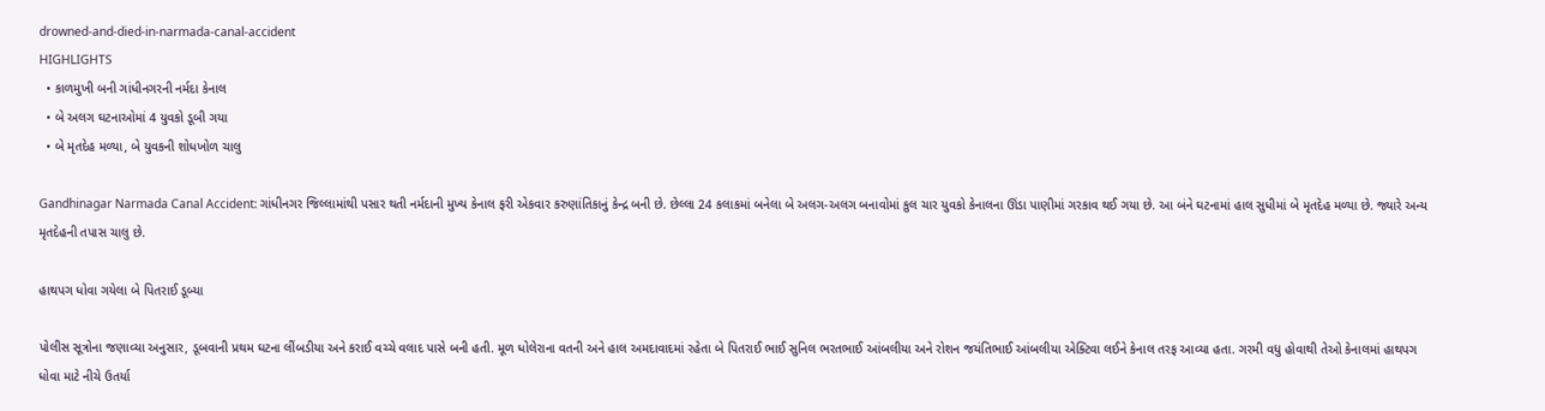drowned-and-died-in-narmada-canal-accident
HIGHLIGHTS
  • કાળમુખી બની ગાંધીનગરની નર્મદા કેનાલ
  • બે અલગ ઘટનાઓમાં 4 યુવકો ડૂબી ગયા
  • બે મૃતદેહ મળ્યા, બે યુવકની શોધખોળ ચાલુ

Gandhinagar Narmada Canal Accident: ગાંધીનગર જિલ્લામાંથી પસાર થતી નર્મદાની મુખ્ય કેનાલ ફરી એકવાર કરુણાંતિકાનું કેન્દ્ર બની છે. છેલ્લા 24 કલાકમાં બનેલા બે અલગ-અલગ બનાવોમાં કુલ ચાર યુવકો કેનાલના ઊંડા પાણીમાં ગરકાવ થઈ ગયા છે. આ બંને ઘટનામાં હાલ સુધીમાં બે મૃતદેહ મળ્યા છે. જ્યારે અન્ય મૃતદેહની તપાસ ચાલુ છે.

હાથપગ ધોવા ગયેલા બે પિતરાઈ ડૂબ્યા

પોલીસ સૂત્રોના જણાવ્યા અનુસાર, ડૂબવાની પ્રથમ ઘટના લીંબડીયા અને કરાઈ વચ્ચે વલાદ પાસે બની હતી. મૂળ ધોલેરાના વતની અને હાલ અમદાવાદમાં રહેતા બે પિતરાઈ ભાઈ સુનિલ ભરતભાઈ આંબલીયા અને રોશન જયંતિભાઈ આંબલીયા એક્ટિવા લઈને કેનાલ તરફ આવ્યા હતા. ગરમી વધુ હોવાથી તેઓ કેનાલમાં હાથપગ ધોવા માટે નીચે ઉતર્યા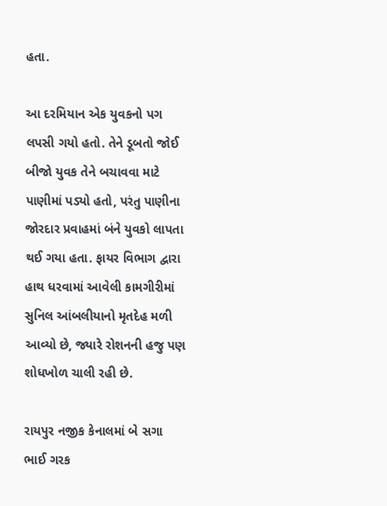હતા.

આ દરમિયાન એક યુવકનો પગ લપસી ગયો હતો. તેને ડૂબતો જોઈ બીજો યુવક તેને બચાવવા માટે પાણીમાં પડ્યો હતો, પરંતુ પાણીના જોરદાર પ્રવાહમાં બંને યુવકો લાપતા થઈ ગયા હતા. ફાયર વિભાગ દ્વારા હાથ ધરવામાં આવેલી કામગીરીમાં સુનિલ આંબલીયાનો મૃતદેહ મળી આવ્યો છે, જ્યારે રોશનની હજુ પણ શોધખોળ ચાલી રહી છે.

રાયપુર નજીક કેનાલમાં બે સગા ભાઈ ગરક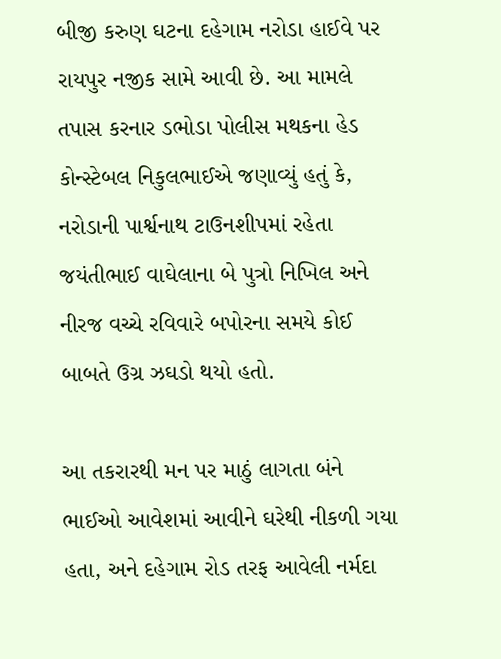બીજી કરુણ ઘટના દહેગામ નરોડા હાઈવે પર રાયપુર નજીક સામે આવી છે. આ મામલે તપાસ કરનાર ડભોડા પોલીસ મથકના હેડ કોન્સ્ટેબલ નિકુલભાઈએ જણાવ્યું હતું કે, નરોડાની પાર્શ્વનાથ ટાઉનશીપમાં રહેતા જયંતીભાઈ વાઘેલાના બે પુત્રો નિખિલ અને નીરજ વચ્ચે રવિવારે બપોરના સમયે કોઈ બાબતે ઉગ્ર ઝઘડો થયો હતો.

આ તકરારથી મન પર માઠું લાગતા બંને ભાઈઓ આવેશમાં આવીને ઘરેથી નીકળી ગયા હતા, અને દહેગામ રોડ તરફ આવેલી નર્મદા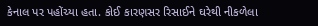કેનાલ પર પહોંચ્યા હતા. કોઈ કારણસર રિસાઈને ઘરેથી નીકળેલા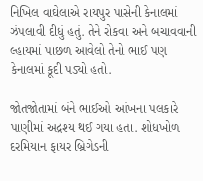નિખિલ વાઘેલાએ રાયપુર પાસેની કેનાલમાં ઝંપલાવી દીધું હતું. તેને રોકવા અને બચાવવાની લ્હાયમાં પાછળ આવેલો તેનો ભાઈ પણ કેનાલમાં કૂદી પડ્યો હતો.

જોતજોતામાં બંને ભાઈઓ આંખના પલકારે પાણીમાં અદ્રશ્ય થઈ ગયા હતા. શોધખોળ દરમિયાન ફાયર બ્રિગેડની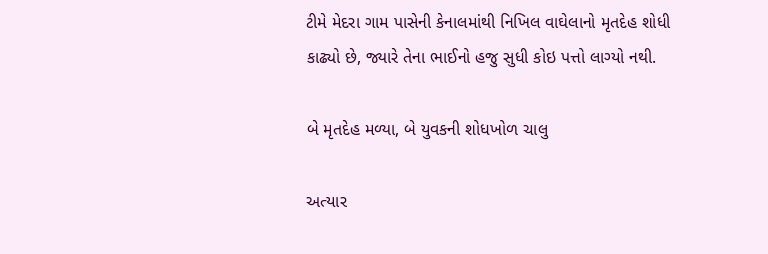ટીમે મેદરા ગામ પાસેની કેનાલમાંથી નિખિલ વાઘેલાનો મૃતદેહ શોધી કાઢ્યો છે, જ્યારે તેના ભાઈનો હજુ સુધી કોઇ પત્તો લાગ્યો નથી.

બે મૃતદેહ મળ્યા, બે યુવકની શોધખોળ ચાલુ

અત્યાર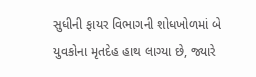સુધીની ફાયર વિભાગની શોધખોળમાં બે યુવકોના મૃતદેહ હાથ લાગ્યા છે, જ્યારે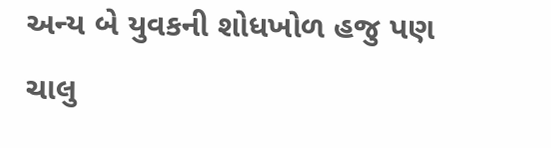અન્ય બે યુવકની શોધખોળ હજુ પણ ચાલુ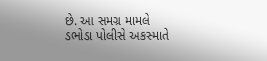છે. આ સમગ્ર મામલે ડભોડા પોલીસે અકસ્માતે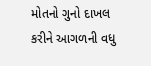મોતનો ગુનો દાખલ કરીને આગળની વધુ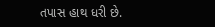તપાસ હાથ ધરી છે.